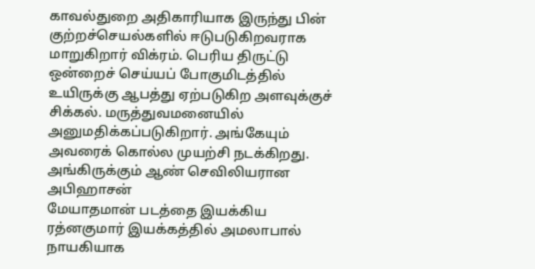காவல்துறை அதிகாரியாக இருந்து பின் குற்றச்செயல்களில் ஈடுபடுகிறவராக மாறுகிறார் விக்ரம். பெரிய திருட்டு ஒன்றைச் செய்யப் போகுமிடத்தில் உயிருக்கு ஆபத்து ஏற்படுகிற அளவுக்குச் சிக்கல். மருத்துவமனையில் அனுமதிக்கப்படுகிறார். அங்கேயும் அவரைக் கொல்ல முயற்சி நடக்கிறது. அங்கிருக்கும் ஆண் செவிலியரான அபிஹாசன்
மேயாதமான் படத்தை இயக்கிய ரத்னகுமார் இயக்கத்தில் அமலாபால் நாயகியாக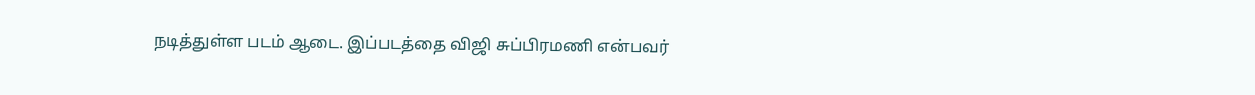நடித்துள்ள படம் ஆடை. இப்படத்தை விஜி சுப்பிரமணி என்பவர்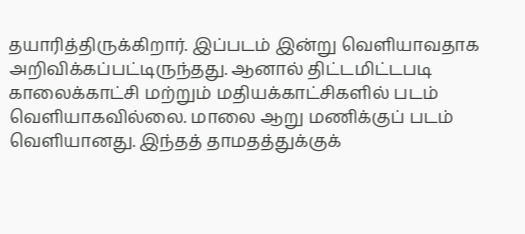தயாரித்திருக்கிறார். இப்படம் இன்று வெளியாவதாக அறிவிக்கப்பட்டிருந்தது. ஆனால் திட்டமிட்டபடி காலைக்காட்சி மற்றும் மதியக்காட்சிகளில் படம் வெளியாகவில்லை. மாலை ஆறு மணிக்குப் படம் வெளியானது. இந்தத் தாமதத்துக்குக்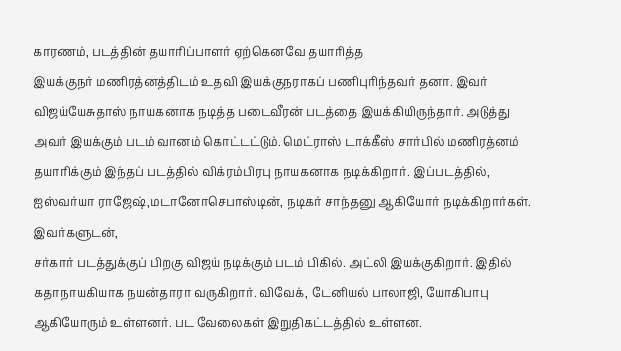காரணம், படத்தின் தயாரிப்பாளர் ஏற்கெனவே தயாரித்த
இயக்குநர் மணிரத்னத்திடம் உதவி இயக்குநராகப் பணிபுரிந்தவர் தனா. இவர் விஜய்யேசுதாஸ் நாயகனாக நடித்த படைவீரன் படத்தை இயக்கியிருந்தார். அடுத்து அவர் இயக்கும் படம் வானம் கொட்டட்டும். மெட்ராஸ் டாக்கீஸ் சார்பில் மணிரத்னம் தயாரிக்கும் இந்தப் படத்தில் விக்ரம்பிரபு நாயகனாக நடிக்கிறார். இப்படத்தில், ஐஸ்வர்யா ராஜேஷ்,மடானோசெபாஸ்டின், நடிகர் சாந்தனு ஆகியோர் நடிக்கிறார்கள். இவர்களுடன்,
சர்கார் படத்துக்குப் பிறகு விஜய் நடிக்கும் படம் பிகில். அட்லி இயக்குகிறார். இதில் கதாநாயகியாக நயன்தாரா வருகிறார். விவேக், டேனியல் பாலாஜி, யோகிபாபு ஆகியோரும் உள்ளனர். பட வேலைகள் இறுதிகட்டத்தில் உள்ளன.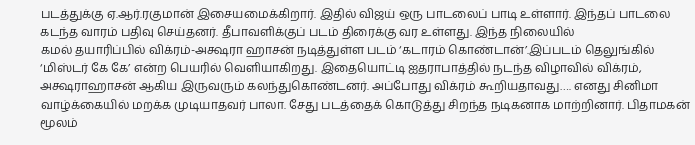படத்துக்கு ஏ.ஆர்.ரகுமான் இசையமைக்கிறார். இதில் விஜய் ஒரு பாடலைப் பாடி உள்ளார். இந்தப் பாடலை கடந்த வாரம் பதிவு செய்தனர். தீபாவளிக்குப் படம் திரைக்கு வர உள்ளது. இந்த நிலையில்
கமல் தயாரிப்பில் விக்ரம்-அக்ஷரா ஹாசன் நடித்துள்ள படம் ‘கடாரம் கொண்டான்’.இப்படம் தெலுங்கில் ‘மிஸ்டர் கே கே’ என்ற பெயரில் வெளியாகிறது. இதையொட்டி ஐதராபாத்தில் நடந்த விழாவில் விக்ரம், அக்ஷராஹாசன் ஆகிய இருவரும் கலந்துகொண்டனர். அப்போது விக்ரம் கூறியதாவது…. எனது சினிமா வாழ்க்கையில் மறக்க முடியாதவர் பாலா. சேது படத்தைக் கொடுத்து சிறந்த நடிகனாக மாற்றினார். பிதாமகன் மூலம்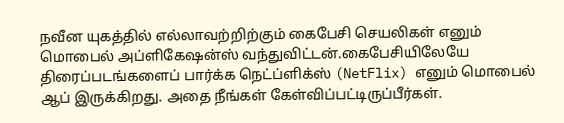நவீன யுகத்தில் எல்லாவற்றிற்கும் கைபேசி செயலிகள் எனும் மொபைல் அப்ளிகேஷன்ஸ் வந்துவிட்டன்.கைபேசியிலேயே திரைப்படங்களைப் பார்க்க நெட்ப்ளிக்ஸ் (NetFlix) எனும் மொபைல் ஆப் இருக்கிறது. அதை நீங்கள் கேள்விப்பட்டிருப்பீர்கள்.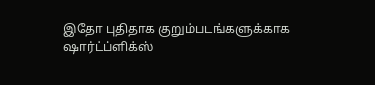இதோ புதிதாக குறும்படங்களுக்காக ஷார்ட்ப்ளிக்ஸ்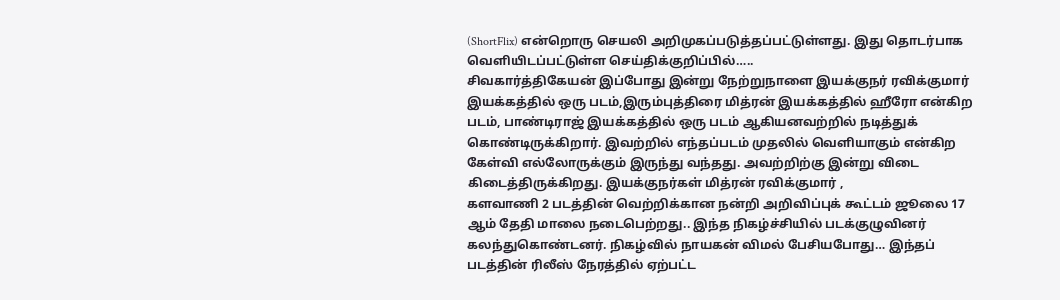(ShortFlix) என்றொரு செயலி அறிமுகப்படுத்தப்பட்டுள்ளது. இது தொடர்பாக வெளியிடப்பட்டுள்ள செய்திக்குறிப்பில்…..
சிவகார்த்திகேயன் இப்போது இன்று நேற்றுநாளை இயக்குநர் ரவிக்குமார் இயக்கத்தில் ஒரு படம்,இரும்புத்திரை மித்ரன் இயக்கத்தில் ஹீரோ என்கிற படம், பாண்டிராஜ் இயக்கத்தில் ஒரு படம் ஆகியனவற்றில் நடித்துக் கொண்டிருக்கிறார். இவற்றில் எந்தப்படம் முதலில் வெளியாகும் என்கிற கேள்வி எல்லோருக்கும் இருந்து வந்தது. அவற்றிற்கு இன்று விடை கிடைத்திருக்கிறது. இயக்குநர்கள் மித்ரன் ரவிக்குமார் ,
களவாணி 2 படத்தின் வெற்றிக்கான நன்றி அறிவிப்புக் கூட்டம் ஜூலை 17 ஆம் தேதி மாலை நடைபெற்றது.. இந்த நிகழ்ச்சியில் படக்குழுவினர் கலந்துகொண்டனர். நிகழ்வில் நாயகன் விமல் பேசியபோது… இந்தப் படத்தின் ரிலீஸ் நேரத்தில் ஏற்பட்ட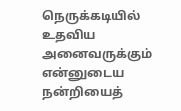நெருக்கடியில் உதவிய அனைவருக்கும் என்னுடைய நன்றியைத்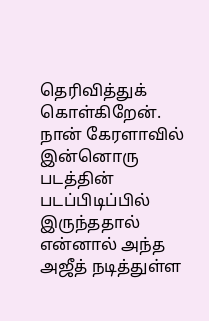தெரிவித்துக் கொள்கிறேன். நான் கேரளாவில் இன்னொரு படத்தின் படப்பிடிப்பில் இருந்ததால் என்னால் அந்த
அஜீத் நடித்துள்ள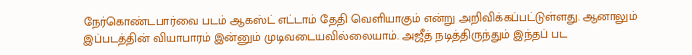நேர்கொண்டபார்வை படம் ஆகஸ்ட் எட்டாம் தேதி வெளியாகும் என்று அறிவிக்கப்பட்டுள்ளது. ஆனாலும் இப்படத்தின் வியாபாரம் இன்னும் முடிவடையவில்லையாம். அஜீத் நடித்திருந்தும் இந்தப் பட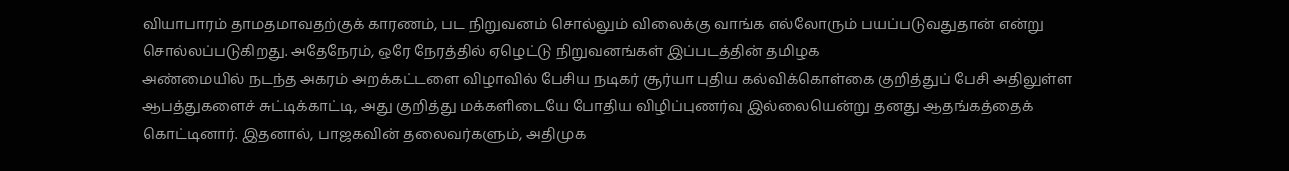வியாபாரம் தாமதமாவதற்குக் காரணம், பட நிறுவனம் சொல்லும் விலைக்கு வாங்க எல்லோரும் பயப்படுவதுதான் என்று சொல்லப்படுகிறது. அதேநேரம், ஒரே நேரத்தில் ஏழெட்டு நிறுவனங்கள் இப்படத்தின் தமிழக
அண்மையில் நடந்த அகரம் அறக்கட்டளை விழாவில் பேசிய நடிகர் சூர்யா புதிய கல்விக்கொள்கை குறித்துப் பேசி அதிலுள்ள ஆபத்துகளைச் சுட்டிக்காட்டி, அது குறித்து மக்களிடையே போதிய விழிப்புணர்வு இல்லையென்று தனது ஆதங்கத்தைக் கொட்டினார். இதனால், பாஜகவின் தலைவர்களும், அதிமுக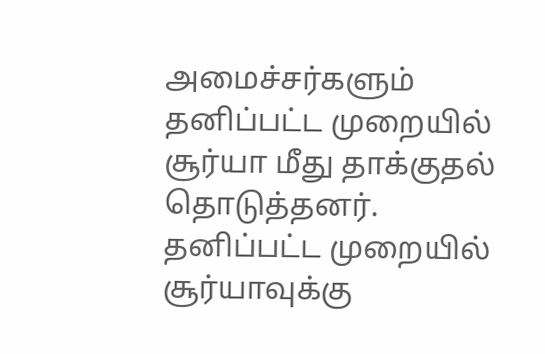அமைச்சர்களும் தனிப்பட்ட முறையில் சூர்யா மீது தாக்குதல் தொடுத்தனர். தனிப்பட்ட முறையில் சூர்யாவுக்கு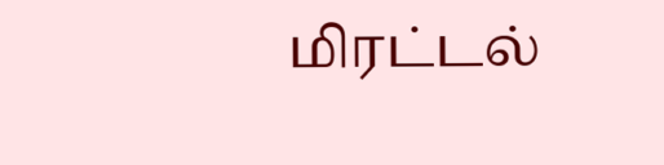மிரட்டல்